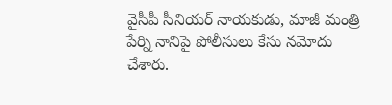వైసీపీ సీనియర్ నాయకుడు, మాజీ మంత్రి పేర్ని నానిపై పోలీసులు కేసు నమోదు చేశారు.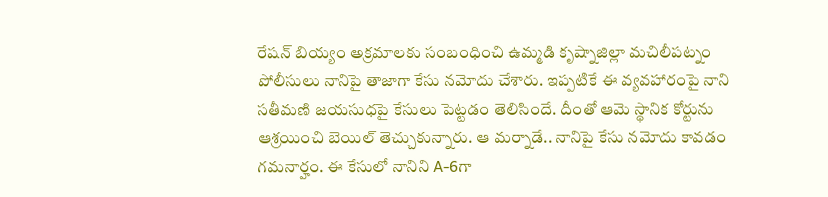రేషన్ బియ్యం అక్రమాలకు సంబంధించి ఉమ్మడి కృష్నాజిల్లా మచిలీపట్నం పోలీసులు నానిపై తాజాగా కేసు నమోదు చేశారు. ఇప్పటికే ఈ వ్యవహారంపై నాని సతీమణి జయసుధపై కేసులు పెట్టడం తెలిసిందే. దీంతో ఆమె స్థానిక కోర్టును ఆశ్రయించి బెయిల్ తెచ్చుకున్నారు. ఆ మర్నాడే.. నానిపై కేసు నమోదు కావడం గమనార్హం. ఈ కేసులో నానిని A-6గా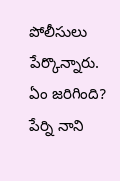పోలీసులు పేర్కొన్నారు.
ఏం జరిగింది?
పేర్ని నాని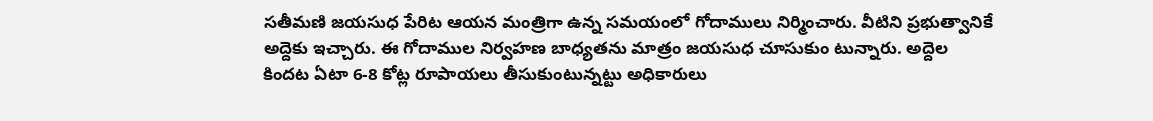సతీమణి జయసుధ పేరిట ఆయన మంత్రిగా ఉన్న సమయంలో గోదాములు నిర్మించారు. వీటిని ప్రభుత్వానికే అద్దెకు ఇచ్చారు. ఈ గోదాముల నిర్వహణ బాధ్యతను మాత్రం జయసుధ చూసుకుం టున్నారు. అద్దెల కిందట ఏటా 6-8 కోట్ల రూపాయలు తీసుకుంటున్నట్టు అధికారులు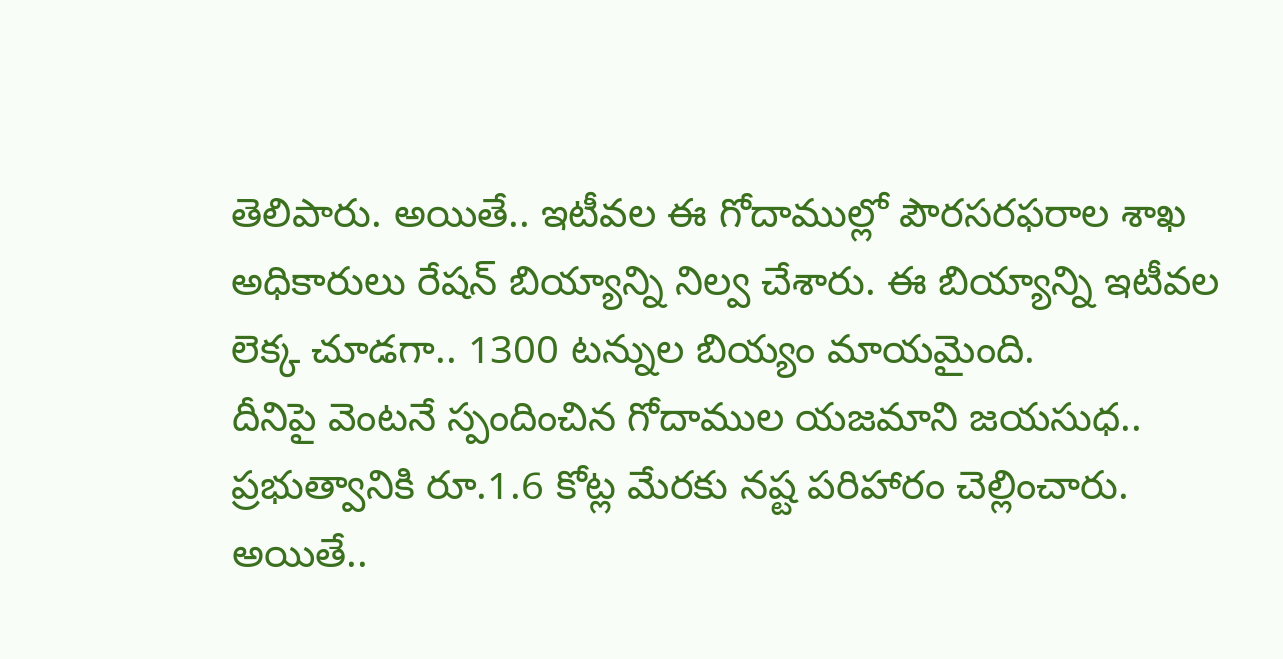తెలిపారు. అయితే.. ఇటీవల ఈ గోదాముల్లో పౌరసరఫరాల శాఖ అధికారులు రేషన్ బియ్యాన్ని నిల్వ చేశారు. ఈ బియ్యాన్ని ఇటీవల లెక్క చూడగా.. 1300 టన్నుల బియ్యం మాయమైంది.
దీనిపై వెంటనే స్పందించిన గోదాముల యజమాని జయసుధ.. ప్రభుత్వానికి రూ.1.6 కోట్ల మేరకు నష్ట పరిహారం చెల్లించారు. అయితే..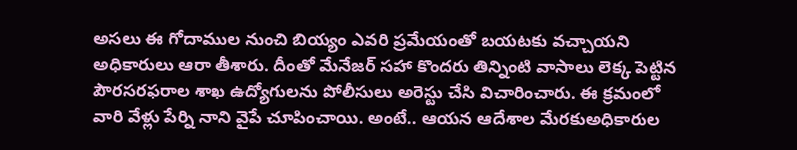అసలు ఈ గోదాముల నుంచి బియ్యం ఎవరి ప్రమేయంతో బయటకు వచ్చాయని అధికారులు ఆరా తీశారు. దీంతో మేనేజర్ సహా కొందరు తిన్నింటి వాసాలు లెక్క పెట్టిన పౌరసరఫరాల శాఖ ఉద్యోగులను పోలీసులు అరెస్టు చేసి విచారించారు. ఈ క్రమంలో వారి వేళ్లు పేర్ని నాని వైపే చూపించాయి. అంటే.. ఆయన ఆదేశాల మేరకుఅధికారుల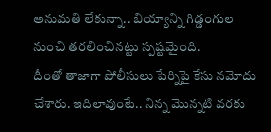అనుమతి లేకున్నా.. బియ్యాన్ని గిడ్డంగుల నుంచి తరలించినట్టు స్పష్టమైంది.
దీంతో తాజాగా పోలీసులు పేర్నిపై కేసు నమోదు చేశారు. ఇదిలావుంటే.. నిన్న మొన్నటి వరకు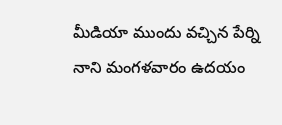మీడియా ముందు వచ్చిన పేర్ని నాని మంగళవారం ఉదయం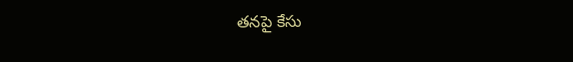తనపై కేసు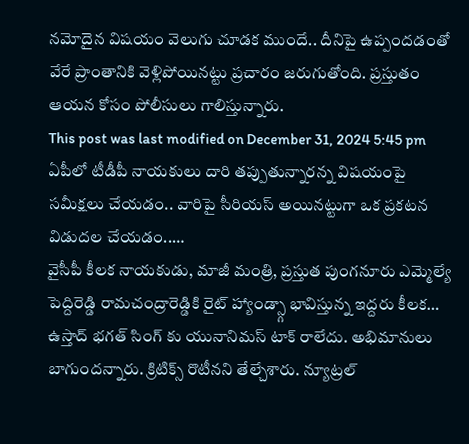నమోదైన విషయం వెలుగు చూడక ముందే.. దీనిపై ఉప్పందడంతో వేరే ప్రాంతానికి వెళ్లిపోయినట్టు ప్రచారం జరుగుతోంది. ప్రస్తుతం ఆయన కోసం పోలీసులు గాలిస్తున్నారు.
This post was last modified on December 31, 2024 5:45 pm
ఏపీలో టీడీపీ నాయకులు దారి తప్పుతున్నారన్న విషయంపై సమీక్షలు చేయడం.. వారిపై సీరియస్ అయినట్టుగా ఒక ప్రకటన విడుదల చేయడం..…
వైసీపీ కీలక నాయకుడు, మాజీ మంత్రి, ప్రస్తుత పుంగనూరు ఎమ్మెల్యే పెద్దిరెడ్డి రామచంద్రారెడ్డికి రైట్ హ్యాండ్స్గా భావిస్తున్న ఇద్దరు కీలక…
ఉస్తాద్ భగత్ సింగ్ కు యునానిమస్ టాక్ రాలేదు. అభిమానులు బాగుందన్నారు. క్రిటిక్స్ రొటీనని తేల్చేశారు. న్యూట్రల్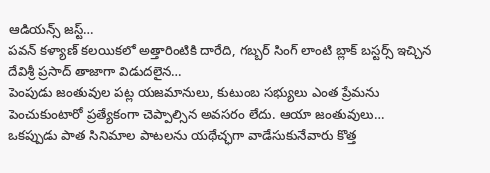ఆడియన్స్ జస్ట్…
పవన్ కళ్యాణ్ కలయికలో అత్తారింటికి దారేది, గబ్బర్ సింగ్ లాంటి బ్లాక్ బస్టర్స్ ఇచ్చిన దేవిశ్రీ ప్రసాద్ తాజాగా విడుదలైన…
పెంపుడు జంతువుల పట్ల యజమానులు, కుటుంబ సభ్యులు ఎంత ప్రేమను పెంచుకుంటారో ప్రత్యేకంగా చెప్పాల్సిన అవసరం లేదు. ఆయా జంతువులు…
ఒకప్పుడు పాత సినిమాల పాటలను యథేచ్ఛగా వాడేసుకునేవారు కొత్త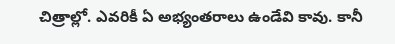చిత్రాల్లో. ఎవరికీ ఏ అభ్యంతరాలు ఉండేవి కావు. కానీ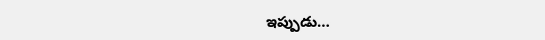ఇప్పుడు…